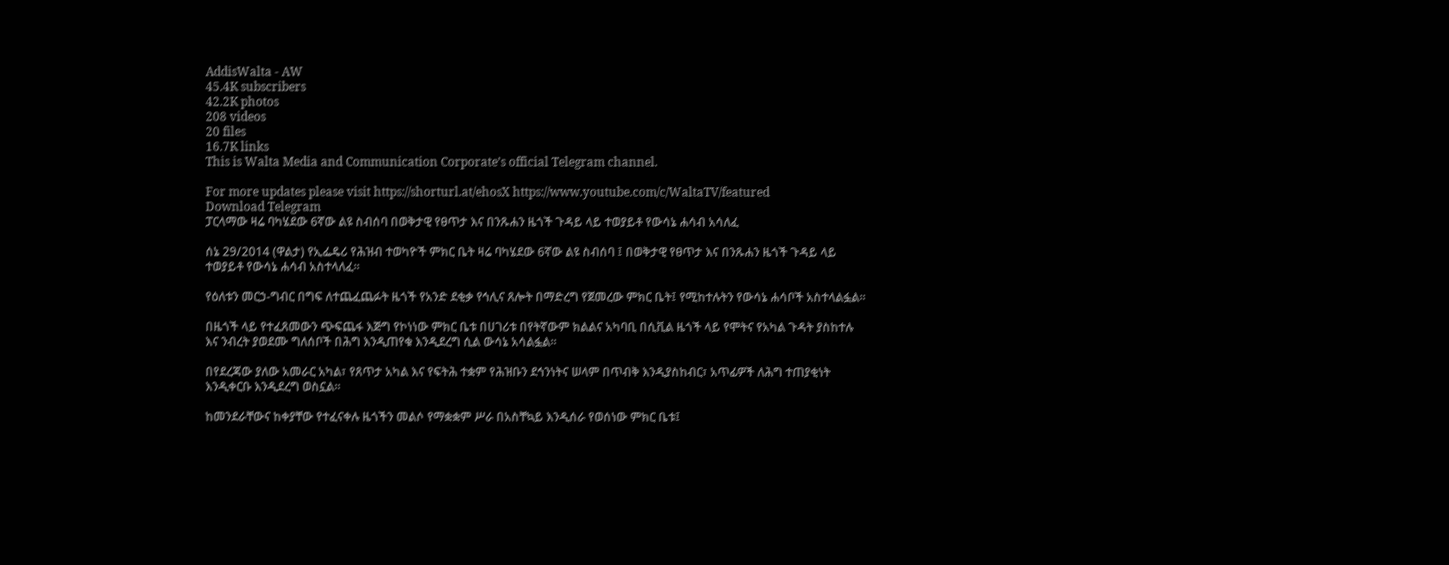AddisWalta - AW
45.4K subscribers
42.2K photos
208 videos
20 files
16.7K links
This is Walta Media and Communication Corporate’s official Telegram channel.

For more updates please visit https://shorturl.at/ehosX https://www.youtube.com/c/WaltaTV/featured
Download Telegram
ፓርላማው ዛሬ ባካሄደው 6ኛው ልዩ ስብሰባ በወቅታዊ የፀጥታ እና በንጹሐን ዜጎች ጉዳይ ላይ ተወያይቶ የውሳኔ ሐሳብ አሳለፈ

ሰኔ 29/2014 (ዋልታ) የኢፌዴሪ የሕዝብ ተወካዮች ምክር ቤት ዛሬ ባካሄደው 6ኛው ልዩ ስብሰባ ፤ በወቅታዊ የፀጥታ እና በንጹሐን ዜጎች ጉዳይ ላይ ተወያይቶ የውሳኔ ሐሳብ አስተላለፈ።

የዕለቱን መርኃ-ግብር በግፍ ለተጨፈጨፉት ዜጎች የአንድ ደቂቃ የኅሊና ጸሎት በማድረግ የጀመረው ምክር ቤት፤ የሚከተሉትን የውሳኔ ሐሳቦች አስተላልፏል፡፡

በዜጎች ላይ የተፈጸመውን ጭፍጨፋ እጅግ የኮነነው ምክር ቤቱ በሀገሪቱ በየትኛውም ክልልና አካባቢ በሲቪል ዜጎች ላይ የሞትና የአካል ጉዳት ያስከተሉ እና ንብረት ያወደሙ ግለሰቦች በሕግ እንዲጠየቁ እንዲደረግ ሲል ውሳኔ አሳልፏል።

በየደረጃው ያለው አመራር አካል፣ የጸጥታ አካል እና የፍትሕ ተቋም የሕዝቡን ደኅንነትና ሠላም በጥብቅ እንዲያስከብር፣ አጥፊዎች ለሕግ ተጠያቂነት እንዲቀርቡ እንዲደረግ ወስኗል።

ከመንደራቸውና ከቀያቸው የተፈናቀሉ ዜጎችን መልሶ የማቋቋም ሥራ በአስቸኳይ እንዲሰራ የወሰነው ምክር ቤቱ፤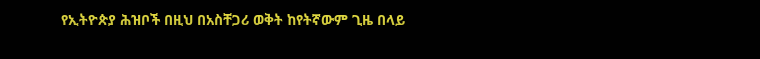የኢትዮጵያ ሕዝቦች በዚህ በአስቸጋሪ ወቅት ከየትኛውም ጊዜ በላይ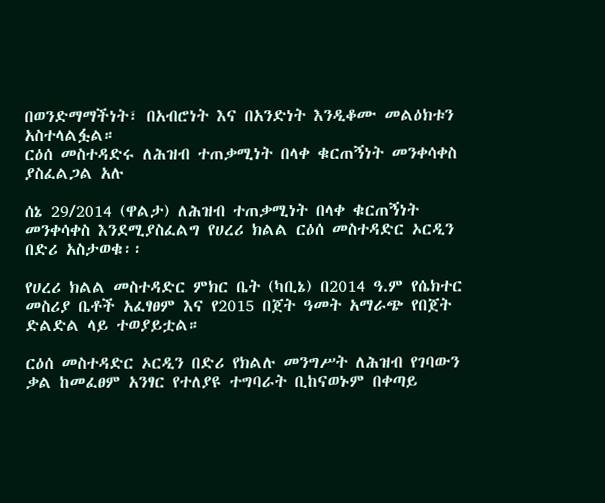በወንድማማችነት፣ በአብሮነት እና በአንድነት እንዲቆሙ መልዕክቱን አስተላልፏል።
ርዕሰ መስተዳድሩ ለሕዝብ ተጠቃሚነት በላቀ ቁርጠኝነት መንቀሳቀስ ያስፈልጋል አሉ

ሰኔ 29/2014 (ዋልታ) ለሕዝብ ተጠቃሚነት በላቀ ቁርጠኝነት መንቀሳቀስ እንደሚያስፈልግ የሀረሪ ክልል ርዕሰ መስተዳድር ኦርዲን በድሪ አስታወቁ፡፡

የሀረሪ ክልል መስተዳድር ምክር ቤት (ካቢኔ) በ2014 ዓ.ም የሴክተር መስሪያ ቤቶች አፈፃፀም እና የ2015 በጀት ዓመት አማራጭ የበጀት ድልድል ላይ ተወያይቷል።

ርዕሰ መስተዳድር ኦርዲን በድሪ የክልሉ መንግሥት ለሕዝብ የገባውን ቃል ከመፈፀም አንፃር የተለያዩ ተግባራት ቢከናወኑም በቀጣይ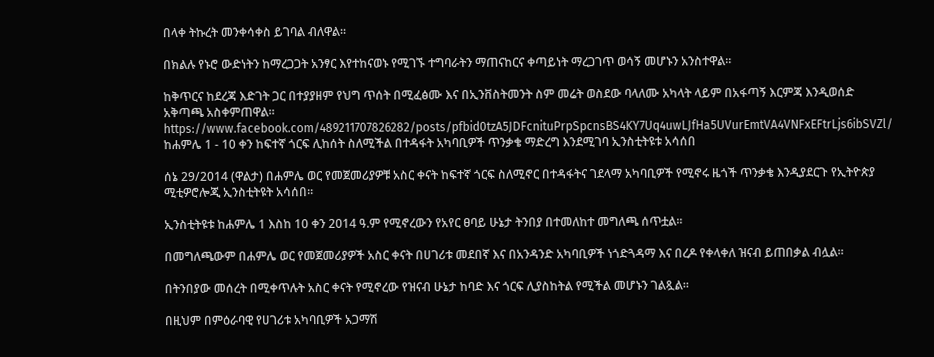በላቀ ትኩረት መንቀሳቀስ ይገባል ብለዋል።

በክልሉ የኑሮ ውድነትን ከማረጋጋት አንፃር እየተከናወኑ የሚገኙ ተግባራትን ማጠናከርና ቀጣይነት ማረጋገጥ ወሳኝ መሆኑን አንስተዋል።

ከቅጥርና ከደረጃ እድገት ጋር በተያያዘም የህግ ጥሰት በሚፈፅሙ እና በኢንቨስትመንት ስም መሬት ወስደው ባላለሙ አካላት ላይም በአፋጣኝ እርምጃ እንዲወሰድ አቅጣጫ አስቀምጠዋል።
https://www.facebook.com/489211707826282/posts/pfbid0tzA5JDFcnituPrpSpcnsBS4KY7Uq4uwLJfHa5UVurEmtVA4VNFxEFtrLjs6ibSVZl/
ከሐምሌ 1 - 10 ቀን ከፍተኛ ጎርፍ ሊከሰት ስለሚችል በተዳፋት አካባቢዎች ጥንቃቄ ማድረግ እንደሚገባ ኢንስቲትዩቱ አሳሰበ

ሰኔ 29/2014 (ዋልታ) በሐምሌ ወር የመጀመሪያዎቹ አስር ቀናት ከፍተኛ ጎርፍ ስለሚኖር በተዳፋትና ገደላማ አካባቢዎች የሚኖሩ ዜጎች ጥንቃቄ እንዲያደርጉ የኢትዮጵያ ሚቲዎሮሎጂ ኢንስቲትዩት አሳሰበ፡፡

ኢንስቲትዩቱ ከሐምሌ 1 እስከ 10 ቀን 2014 ዓ.ም የሚኖረውን የአየር ፀባይ ሁኔታ ትንበያ በተመለከተ መግለጫ ሰጥቷል፡፡

በመግለጫውም በሐምሌ ወር የመጀመሪያዎች አስር ቀናት በሀገሪቱ መደበኛ እና በአንዳንድ አካባቢዎች ነጎድጓዳማ እና በረዶ የቀላቀለ ዝናብ ይጠበቃል ብሏል።

በትንበያው መሰረት በሚቀጥሉት አስር ቀናት የሚኖረው የዝናብ ሁኔታ ከባድ እና ጎርፍ ሊያስከትል የሚችል መሆኑን ገልጿል።

በዚህም በምዕራባዊ የሀገሪቱ አካባቢዎች አጋማሽ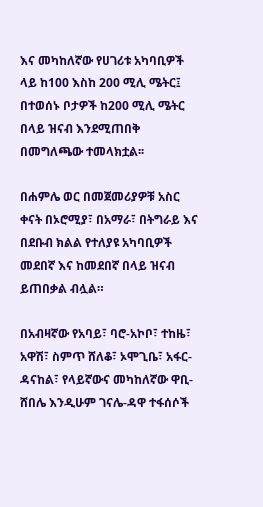እና መካከለኛው የሀገሪቱ አካባቢዎች ላይ ከ100 እስከ 200 ሚሊ ሜትር፤ በተወሰኑ ቦታዎች ከ200 ሚሊ ሜትር በላይ ዝናብ እንደሚጠበቅ በመግለጫው ተመላክቷል፡፡

በሐምሌ ወር በመጀመሪያዎቹ አስር ቀናት በኦሮሚያ፣ በአማራ፣ በትግራይ እና በደቡብ ክልል የተለያዩ አካባቢዎች መደበኛ እና ከመደበኛ በላይ ዝናብ ይጠበቃል ብሏል።

በአብዛኛው የአባይ፣ ባሮ-አኮቦ፣ ተከዜ፣ አዋሽ፣ ስምጥ ሸለቆ፣ ኦሞጊቤ፣ አፋር-ዳናከል፣ የላይኛውና መካከለኛው ዋቢ-ሸበሌ እንዲሁም ገናሌ-ዳዋ ተፋሰሶች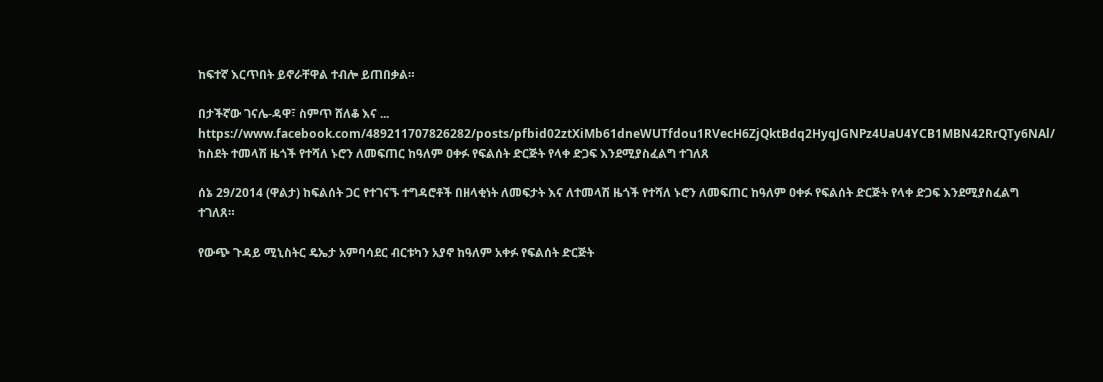ከፍተኛ እርጥበት ይኖራቸዋል ተብሎ ይጠበቃል።

በታችኛው ገናሌ-ዳዋ፣ ስምጥ ሸለቆ እና ...
https://www.facebook.com/489211707826282/posts/pfbid02ztXiMb61dneWUTfdou1RVecH6ZjQktBdq2HyqJGNPz4UaU4YCB1MBN42RrQTy6NAl/
ከስደት ተመላሽ ዜጎች የተሻለ ኑሮን ለመፍጠር ከዓለም ዐቀፉ የፍልሰት ድርጅት የላቀ ድጋፍ እንደሚያስፈልግ ተገለጸ

ሰኔ 29/2014 (ዋልታ) ከፍልሰት ጋር የተገናኙ ተግዳሮቶች በዘላቂነት ለመፍታት እና ለተመላሽ ዜጎች የተሻለ ኑሮን ለመፍጠር ከዓለም ዐቀፉ የፍልሰት ድርጅት የላቀ ድጋፍ እንደሚያስፈልግ ተገለጸ።

የውጭ ጉዳይ ሚኒስትር ዴኤታ አምባሳደር ብርቱካን አያኖ ከዓለም አቀፉ የፍልሰት ድርጅት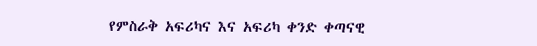የምስራቅ አፍሪካና እና አፍሪካ ቀንድ ቀጣናዊ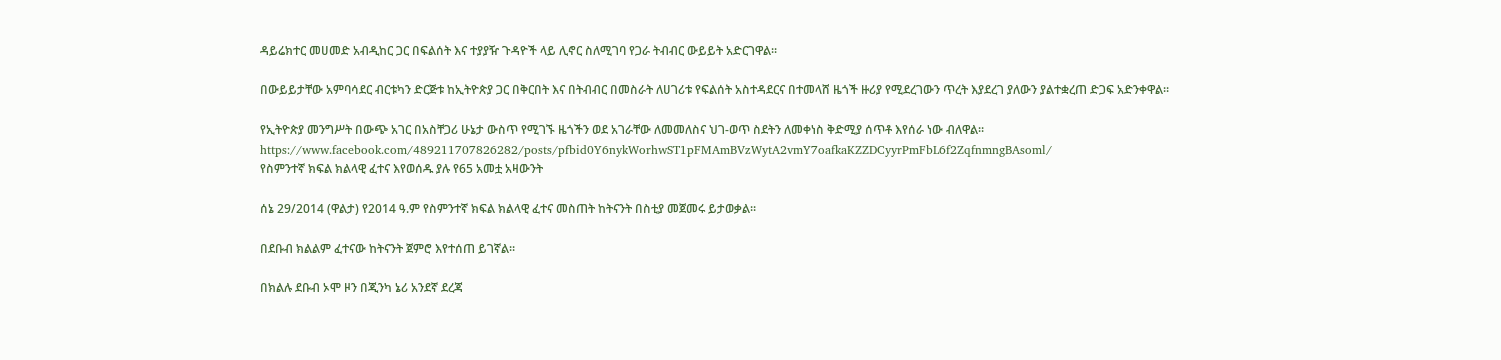ዳይሬክተር መሀመድ አብዲከር ጋር በፍልሰት እና ተያያዥ ጉዳዮች ላይ ሊኖር ስለሚገባ የጋራ ትብብር ውይይት አድርገዋል፡፡

በውይይታቸው አምባሳደር ብርቱካን ድርጅቱ ከኢትዮጵያ ጋር በቅርበት እና በትብብር በመስራት ለሀገሪቱ የፍልሰት አስተዳደርና በተመላሸ ዜጎች ዙሪያ የሚደረገውን ጥረት እያደረገ ያለውን ያልተቋረጠ ድጋፍ አድንቀዋል።

የኢትዮጵያ መንግሥት በውጭ አገር በአስቸጋሪ ሁኔታ ውስጥ የሚገኙ ዜጎችን ወደ አገራቸው ለመመለስና ህገ-ወጥ ስደትን ለመቀነስ ቅድሚያ ሰጥቶ እየሰራ ነው ብለዋል።
https://www.facebook.com/489211707826282/posts/pfbid0Y6nykWorhwST1pFMAmBVzWytA2vmY7oafkaKZZDCyyrPmFbL6f2ZqfnmngBAsoml/
የስምንተኛ ክፍል ክልላዊ ፈተና እየወሰዱ ያሉ የ65 አመቷ አዛውንት

ሰኔ 29/2014 (ዋልታ) የ2014 ዓ.ም የስምንተኛ ክፍል ክልላዊ ፈተና መስጠት ከትናንት በስቲያ መጀመሩ ይታወቃል።

በደቡብ ክልልም ፈተናው ከትናንት ጀምሮ እየተሰጠ ይገኛል።

በክልሉ ደቡብ ኦሞ ዞን በጂንካ ኔሪ አንደኛ ደረጃ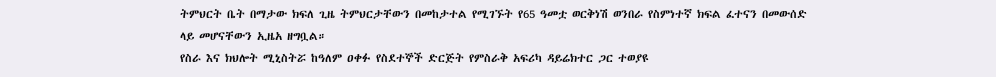ትምህርት ቤት በማታው ክፍለ ጊዜ ትምህርታቸውን በመከታተል የሚገኙት የ65 ዓመቷ ወርቅነሽ ወንበራ የስምነተኛ ክፍል ፈተናን በመውሰድ ላይ መሆናቸውን ኢዜአ ዘግቧል።
የስራ እና ክህሎት ሚኒስትሯ ከዓለም ዐቀፉ የስደተኞች ድርጅት የምስራቅ አፍሪካ ዳይሬክተር ጋር ተወያዩ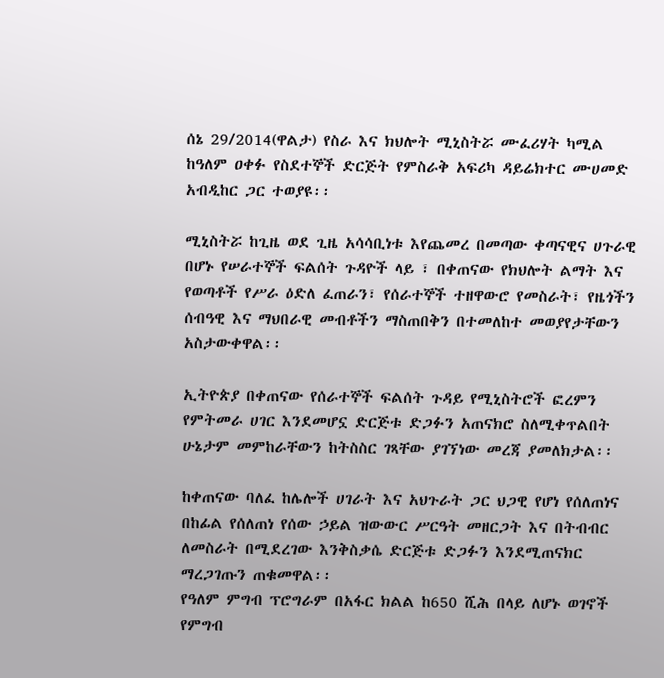ሰኔ 29/2014(ዋልታ) የስራ እና ክህሎት ሚኒስትሯ ሙፈሪሃት ካሚል ከዓለም ዐቀፉ የስደተኞች ድርጅት የምስራቅ አፍሪካ ዳይሬክተር ሙሀመድ አብዲከር ጋር ተወያዩ፡፡

ሚኒስትሯ ከጊዜ ወደ ጊዜ አሳሳቢነቱ እየጨመረ በመጣው ቀጣናዊና ሀጉራዊ በሆኑ የሠራተኞች ፍልሰት ጉዳዮች ላይ ፣ በቀጠናው የክህሎት ልማት እና የወጣቶች የሥራ ዕድለ ፈጠራን፣ የሰራተኞች ተዘዋውሮ የመስራት፣ የዜጎችን ሰብዓዊ እና ማህበራዊ መብቶችን ማስጠበቅን በተመለከተ መወያየታቸውን አስታውቀዋል፡፡

ኢትዮጵያ በቀጠናው የሰራተኞች ፍልሰት ጉዳይ የሚኒስትሮች ፎረምን የምትመራ ሀገር እንደመሆኗ ድርጅቱ ድጋፉን አጠናክሮ ስለሚቀጥልበት ሁኔታም መምከራቸውን ከትስስር ገጻቸው ያገኘነው መረጃ ያመለክታል፡፡

ከቀጠናው ባለፈ ከሌሎች ሀገራት እና አህጉራት ጋር ህጋዊ የሆነ የሰለጠነና በከፊል የሰለጠነ የሰው ኃይል ዝውውር ሥርዓት መዘርጋት እና በትብብር ለመስራት በሚደረገው እንቅስቃሴ ድርጅቱ ድጋፉን እንደሚጠናክር ማረጋገጡን ጠቁመዋል፡፡
የዓለም ምግብ ፕሮግራም በአፋር ክልል ከ650 ሺሕ በላይ ለሆኑ ወገኖች የምግብ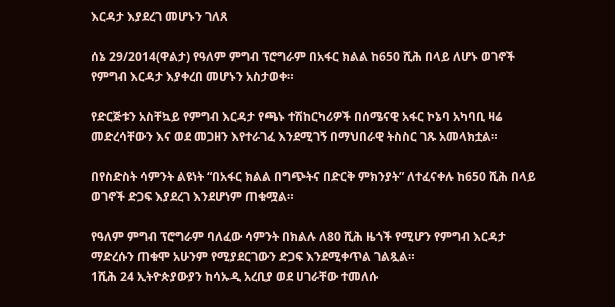እርዳታ እያደረገ መሆኑን ገለጸ

ሰኔ 29/2014(ዋልታ) የዓለም ምግብ ፕሮግራም በአፋር ክልል ከ650 ሺሕ በላይ ለሆኑ ወገኖች የምግብ እርዳታ እያቀረበ መሆኑን አስታወቀ።

የድርጅቱን አስቸኳይ የምግብ እርዳታ የጫኑ ተሽከርካሪዎች በሰሜናዊ አፋር ኮኔባ አካባቢ ዛሬ መድረሳቸውን እና ወደ መጋዘን እየተራገፈ እንደሚገኝ በማህበራዊ ትስስር ገጹ አመላክቷል።

በየስድስት ሳምንት ልዩነት “በአፋር ክልል በግጭትና በድርቅ ምክንያት” ለተፈናቀሉ ከ650 ሺሕ በላይ ወገኖች ድጋፍ እያደረገ እንደሆነም ጠቁሟል።

የዓለም ምግብ ፕሮግራም ባለፈው ሳምንት በክልሉ ለ80 ሺሕ ዜጎች የሚሆን የምግብ እርዳታ ማድረሱን ጠቁሞ አሁንም የሚያደርገውን ድጋፍ እንደሚቀጥል ገልጿል።
1ሺሕ 24 ኢትዮጵያውያን ከሳኡዲ አረቢያ ወደ ሀገራቸው ተመለሱ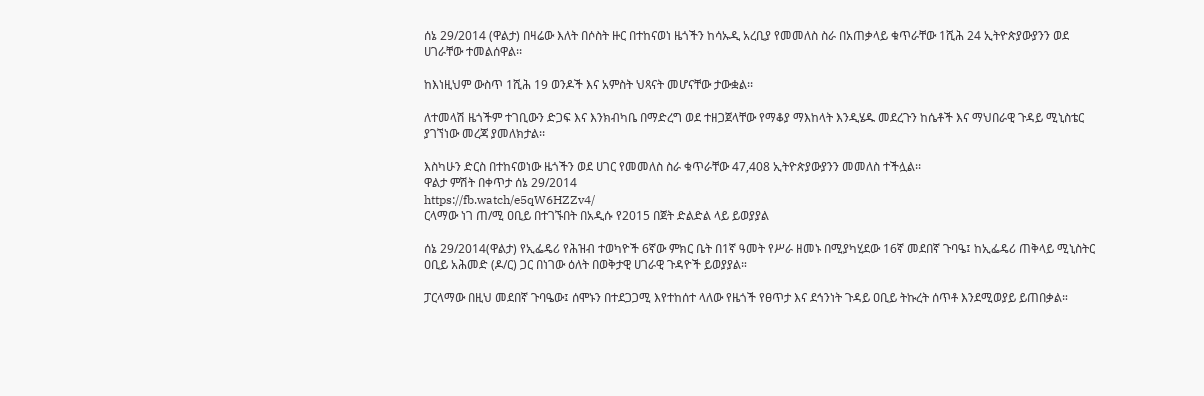ሰኔ 29/2014 (ዋልታ) በዛሬው እለት በሶስት ዙር በተከናወነ ዜጎችን ከሳኡዲ አረቢያ የመመለስ ስራ በአጠቃላይ ቁጥራቸው 1ሺሕ 24 ኢትዮጵያውያንን ወደ ሀገራቸው ተመልሰዋል፡፡

ከእነዚህም ውስጥ 1ሺሕ 19 ወንዶች እና አምስት ህጻናት መሆናቸው ታውቋል፡፡

ለተመላሽ ዜጎችም ተገቢውን ድጋፍ እና እንክብካቤ በማድረግ ወደ ተዘጋጀላቸው የማቆያ ማእከላት እንዲሄዱ መደረጉን ከሴቶች እና ማህበራዊ ጉዳይ ሚኒስቴር ያገኘነው መረጃ ያመለክታል፡፡

እስካሁን ድርስ በተከናወነው ዜጎችን ወደ ሀገር የመመለስ ስራ ቁጥራቸው 47,408 ኢትዮጵያውያንን መመለስ ተችሏል፡፡
ዋልታ ምሽት በቀጥታ ሰኔ 29/2014
https://fb.watch/e5qW6HZZv4/
ርላማው ነገ ጠ/ሚ ዐቢይ በተገኙበት በአዲሱ የ2015 በጀት ድልድል ላይ ይወያያል

ሰኔ 29/2014(ዋልታ) የኢፌዴሪ የሕዝብ ተወካዮች 6ኛው ምክር ቤት በ1ኛ ዓመት የሥራ ዘመኑ በሚያካሂደው 16ኛ መደበኛ ጉባዔ፤ ከኢፌዴሪ ጠቅላይ ሚኒስትር ዐቢይ አሕመድ (ዶ/ር) ጋር በነገው ዕለት በወቅታዊ ሀገራዊ ጉዳዮች ይወያያል።

ፓርላማው በዚህ መደበኛ ጉባዔው፤ ሰሞኑን በተደጋጋሚ እየተከሰተ ላለው የዜጎች የፀጥታ እና ደኅንነት ጉዳይ ዐቢይ ትኩረት ሰጥቶ እንደሚወያይ ይጠበቃል።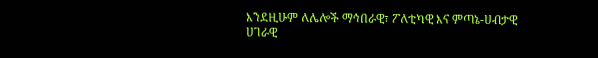እንደዚሁም ለሌሎች ማኅበራዊ፣ ፖለቲካዊ እና ምጣኔ-ሀብታዊ ሀገራዊ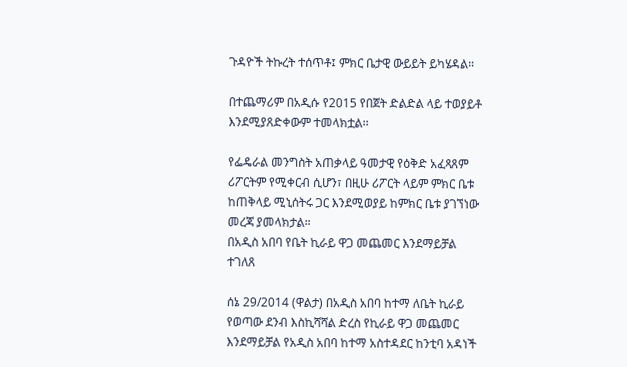ጉዳዮች ትኩረት ተሰጥቶ፤ ምክር ቤታዊ ውይይት ይካሄዳል።

በተጨማሪም በአዲሱ የ2015 የበጀት ድልድል ላይ ተወያይቶ እንደሚያጸድቀውም ተመላክቷል፡፡

የፌዴራል መንግስት አጠቃላይ ዓመታዊ የዕቅድ አፈጻጸም ሪፖርትም የሚቀርብ ሲሆን፣ በዚሁ ሪፖርት ላይም ምክር ቤቱ ከጠቅላይ ሚኒሰትሩ ጋር እንደሚወያይ ከምክር ቤቱ ያገኘነው መረጃ ያመላክታል።
በአዲስ አበባ የቤት ኪራይ ዋጋ መጨመር እንደማይቻል ተገለጸ

ሰኔ 29/2014 (ዋልታ) በአዲስ አበባ ከተማ ለቤት ኪራይ የወጣው ደንብ እስኪሻሻል ድረስ የኪራይ ዋጋ መጨመር እንደማይቻል የአዲስ አበባ ከተማ አስተዳደር ከንቲባ አዳነች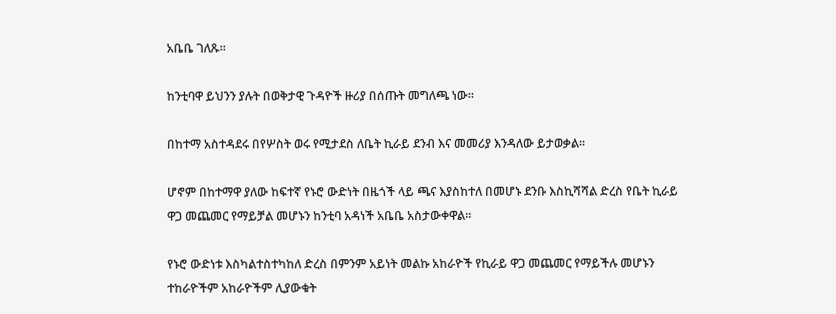አቤቤ ገለጹ።

ከንቲባዋ ይህንን ያሉት በወቅታዊ ጉዳዮች ዙሪያ በሰጡት መግለጫ ነው።

በከተማ አስተዳደሩ በየሦስት ወሩ የሚታደስ ለቤት ኪራይ ደንብ እና መመሪያ እንዳለው ይታወቃል።

ሆኖም በከተማዋ ያለው ከፍተኛ የኑሮ ውድነት በዜጎች ላይ ጫና እያስከተለ በመሆኑ ደንቡ እስኪሻሻል ድረስ የቤት ኪራይ ዋጋ መጨመር የማይቻል መሆኑን ከንቲባ አዳነች አቤቤ አስታውቀዋል።

የኑሮ ውድነቱ እስካልተስተካከለ ድረስ በምንም አይነት መልኩ አከራዮች የኪራይ ዋጋ መጨመር የማይችሉ መሆኑን ተከራዮችም አከራዮችም ሊያውቁት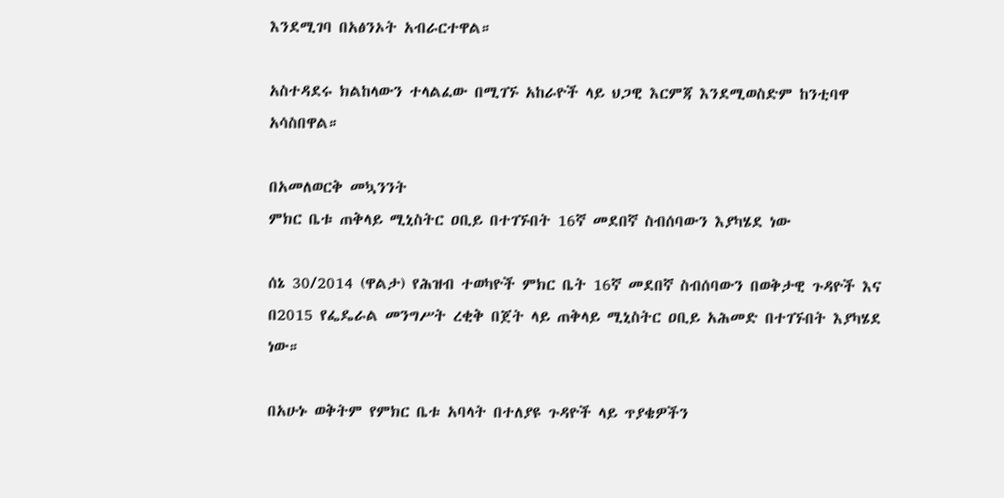እንደሚገባ በአፅንኦት አብራርተዋል።

አስተዳደሩ ክልከላውን ተላልፈው በሚገኙ አከራዮች ላይ ህጋዊ እርምጃ እንደሚወስድም ከንቲባዋ አሳስበዋል።

በአመለወርቅ መኳንንት
ምክር ቤቱ ጠቅላይ ሚኒስትር ዐቢይ በተገኙበት 16ኛ መደበኛ ስብሰባውን እያካሄደ ነው

ሰኔ 30/2014 (ዋልታ) የሕዝብ ተወካዮች ምክር ቤት 16ኛ መደበኛ ስብሰባውን በወቅታዊ ጉዳዮች እና በ2015 የፌዴራል መንግሥት ረቂቅ በጀት ላይ ጠቅላይ ሚኒስትር ዐቢይ አሕመድ በተገኙበት እያካሄደ ነው።

በአሁኑ ወቅትም የምክር ቤቱ አባላት በተለያዩ ጉዳዮች ላይ ጥያቄዎችን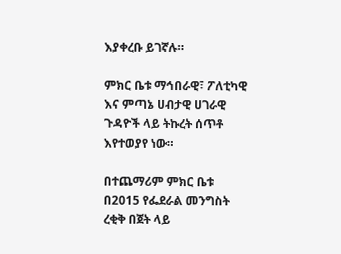እያቀረቡ ይገኛሉ።

ምክር ቤቱ ማኅበራዊ፣ ፖለቲካዊ እና ምጣኔ ሀብታዊ ሀገራዊ ጉዳዮች ላይ ትኩረት ሰጥቶ እየተወያየ ነው።

በተጨማሪም ምክር ቤቱ በ2015 የፌደራል መንግስት ረቂቅ በጀት ላይ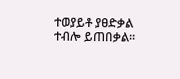ተወያይቶ ያፀድቃል ተብሎ ይጠበቃል፡፡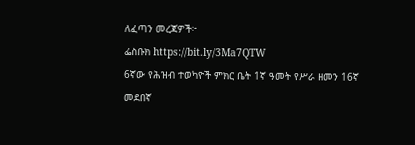ለፈጣን መረጃዎች፦
ፌስቡክ https://bit.ly/3Ma7QTW
6ኛው የሕዝብ ተወካዮች ምክር ቤት 1ኛ ዓመት የሥራ ዘመን 16ኛ መደበኛ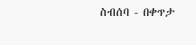ስብሰባ - በቀጥታ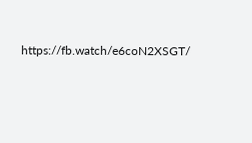https://fb.watch/e6coN2XSGT/